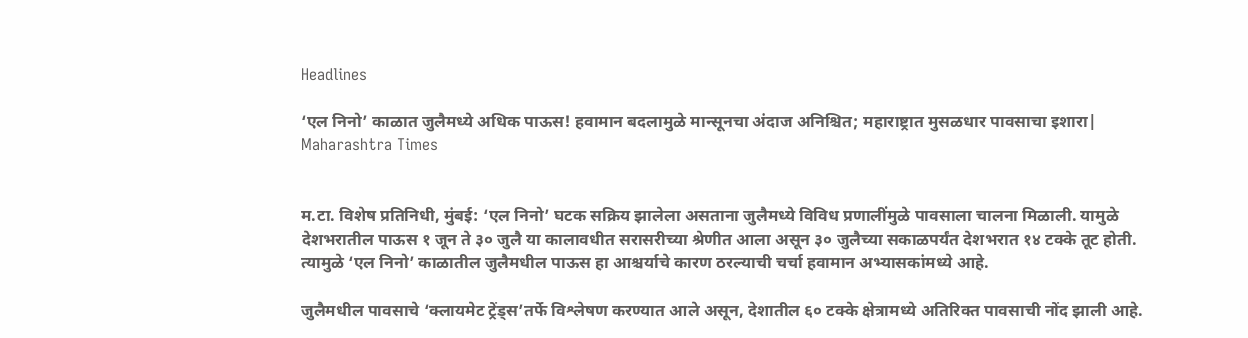Headlines

‘एल निनो’ काळात जुलैमध्ये अधिक पाऊस! हवामान बदलामुळे मान्सूनचा अंदाज अनिश्चित; महाराष्ट्रात मुसळधार पावसाचा इशारा| Maharashtra Times


म.टा. विशेष प्रतिनिधी, मुंबई: ‘एल निनो’ घटक सक्रिय झालेला असताना जुलैमध्ये विविध प्रणालींमुळे पावसाला चालना मिळाली. यामुळे देशभरातील पाऊस १ जून ते ३० जुलै या कालावधीत सरासरीच्या श्रेणीत आला असून ३० जुलैच्या सकाळपर्यंत देशभरात १४ टक्के तूट होती. त्यामुळे ‘एल निनो’ काळातील जुलैमधील पाऊस हा आश्चर्याचे कारण ठरल्याची चर्चा हवामान अभ्यासकांमध्ये आहे.

जुलैमधील पावसाचे ‘क्लायमेट ट्रेंड्स’तर्फे विश्लेषण करण्यात आले असून, देशातील ६० टक्के क्षेत्रामध्ये अतिरिक्त पावसाची नोंद झाली आहे.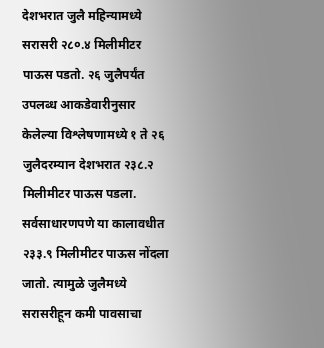देशभरात जुलै महिन्यामध्ये सरासरी २८०.४ मिलीमीटर पाऊस पडतो. २६ जुलैपर्यंत उपलब्ध आकडेवारीनुसार केलेल्या विश्लेषणामध्ये १ ते २६ जुलैदरम्यान देशभरात २३८.२ मिलीमीटर पाऊस पडला. सर्वसाधारणपणे या कालावधीत २३३.९ मिलीमीटर पाऊस नोंदला जातो. त्यामुळे जुलैमध्ये सरासरीहून कमी पावसाचा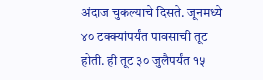अंदाज चुकल्याचे दिसते. जूनमध्ये ४० टक्क्यांपर्यंत पावसाची तूट होती. ही तूट ३० जुलैपर्यंत १५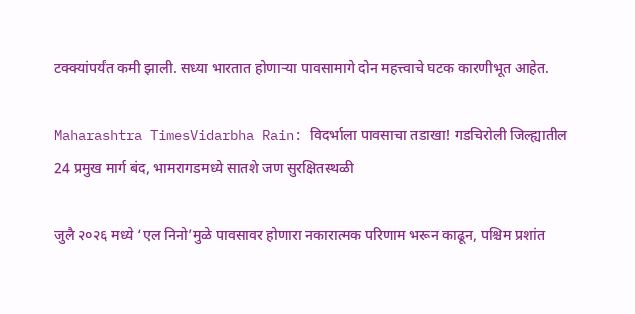टक्क्यांपर्यंत कमी झाली. सध्या भारतात होणाऱ्या पावसामागे दोन महत्त्वाचे घटक कारणीभूत आहेत.

Maharashtra TimesVidarbha Rain: विदर्भाला पावसाचा तडाखा! गडचिरोली जिल्ह्यातील 24 प्रमुख मार्ग बंद, भामरागडमध्ये सातशे जण सुरक्षितस्थळी

जुलै २०२६ मध्ये ‘एल निनो’मुळे पावसावर होणारा नकारात्मक परिणाम भरून काढून, पश्चिम प्रशांत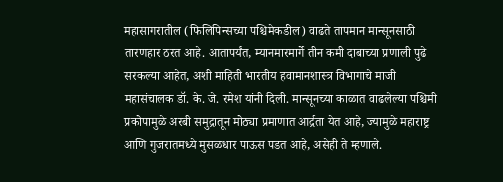महासागरातील (फिलिपिन्सच्या पश्चिमेकडील) वाढते तापमान मान्सूनसाठी तारणहार ठरत आहे. आतापर्यंत, म्यानमारमार्गे तीन कमी दाबाच्या प्रणाली पुढे सरकल्या आहेत, अशी माहिती भारतीय हवामानशास्त्र विभागाचे माजी महासंचालक डॉ. के. जे. रमेश यांनी दिली. मान्सूनच्या काळात वाढलेल्या पश्चिमी प्रकोपामुळे अरबी समुद्रातून मोठ्या प्रमाणात आर्द्रता येत आहे, ज्यामुळे महाराष्ट्र आणि गुजरातमध्ये मुसळधार पाऊस पडत आहे, असेही ते म्हणाले.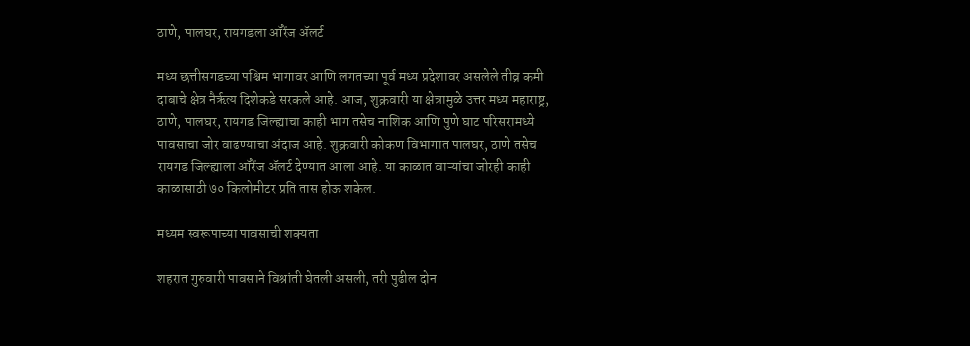ठाणे, पालघर, रायगडला ऑरेंज ॲलर्ट

मध्य छत्तीसगडच्या पश्चिम भागावर आणि लगतच्या पूर्व मध्य प्रदेशावर असलेले तीव्र कमी दाबाचे क्षेत्र नैर्ऋत्य दिशेकडे सरकले आहे. आज, शुक्रवारी या क्षेत्रामुळे उत्तर मध्य महाराष्ट्र, ठाणे, पालघर, रायगड जिल्ह्याचा काही भाग तसेच नाशिक आणि पुणे घाट परिसरामध्ये पावसाचा जोर वाढण्याचा अंदाज आहे. शुक्रवारी कोकण विभागात पालघर, ठाणे तसेच रायगड जिल्ह्याला ऑरेंज ॲलर्ट देण्यात आला आहे. या काळात वाऱ्यांचा जोरही काही काळासाठी ७० किलोमीटर प्रति तास होऊ शकेल.

मध्यम स्वरूपाच्या पावसाची शक्यता

शहरात गुरुवारी पावसाने विश्रांती घेतली असली, तरी पुढील दोन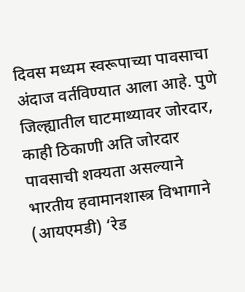दिवस मध्यम स्वरूपाच्या पावसाचा अंदाज वर्तविण्यात आला आहे. पुणे जिल्ह्यातील घाटमाथ्यावर जोरदार, काही ठिकाणी अति जोरदार पावसाची शक्यता असल्याने भारतीय हवामानशास्त्र विभागाने (आयएमडी) ‘रेड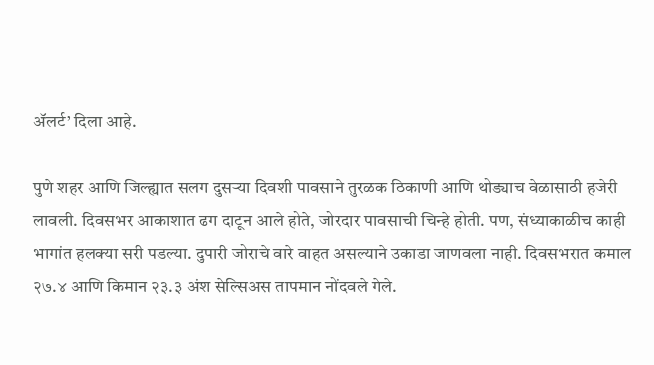ॲलर्ट’ दिला आहे.

पुणे शहर आणि जिल्ह्यात सलग दुसऱ्या दिवशी पावसाने तुरळक ठिकाणी आणि थोड्याच वेळासाठी हजेरी लावली. दिवसभर आकाशात ढग दाटून आले होते, जोरदार पावसाची चिन्हे होती. पण, संध्याकाळीच काही भागांत हलक्या सरी पडल्या. दुपारी जोराचे वारे वाहत असल्याने उकाडा जाणवला नाही. दिवसभरात कमाल २७.४ आणि किमान २३.३ अंश सेल्सिअस तापमान नोंदवले गेले.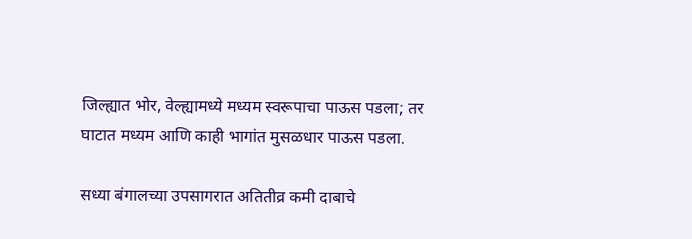जिल्ह्यात भोर, वेल्ह्यामध्ये मध्यम स्वरूपाचा पाऊस पडला; तर घाटात मध्यम आणि काही भागांत मुसळधार पाऊस पडला.

सध्या बंगालच्या उपसागरात अतितीव्र कमी दाबाचे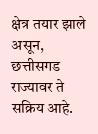क्षेत्र तयार झाले असून, छत्तीसगड राज्यावर ते सक्रिय आहे.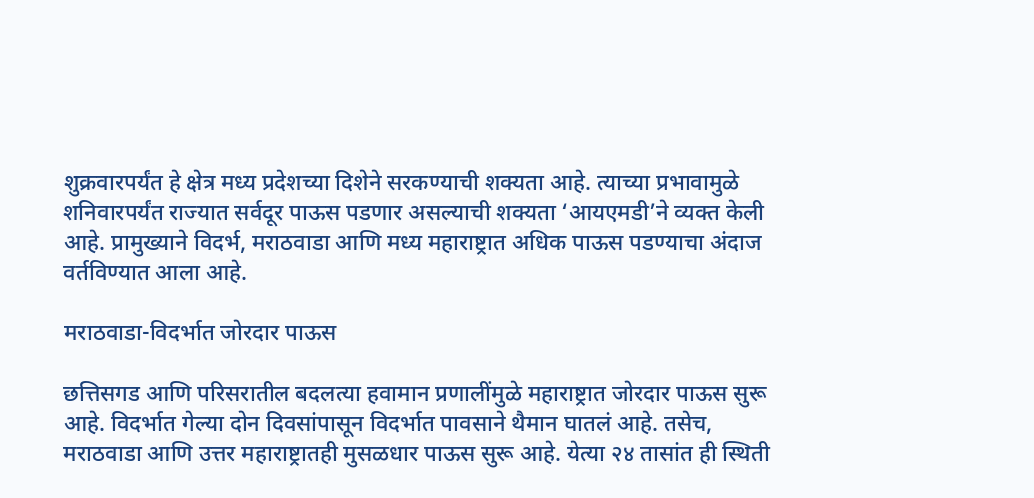शुक्रवारपर्यंत हे क्षेत्र मध्य प्रदेशच्या दिशेने सरकण्याची शक्यता आहे. त्याच्या प्रभावामुळे शनिवारपर्यंत राज्यात सर्वदूर पाऊस पडणार असल्याची शक्यता ‘आयएमडी’ने व्यक्त केली आहे. प्रामुख्याने विदर्भ, मराठवाडा आणि मध्य महाराष्ट्रात अधिक पाऊस पडण्याचा अंदाज वर्तविण्यात आला आहे.

मराठवाडा-विदर्भात जोरदार पाऊस

छत्तिसगड आणि परिसरातील बदलत्या हवामान प्रणालींमुळे महाराष्ट्रात जोरदार पाऊस सुरू आहे. विदर्भात गेल्या दोन दिवसांपासून विदर्भात पावसाने थैमान घातलं आहे. तसेच, मराठवाडा आणि उत्तर महाराष्ट्रातही मुसळधार पाऊस सुरू आहे. येत्या २४ तासांत ही स्थिती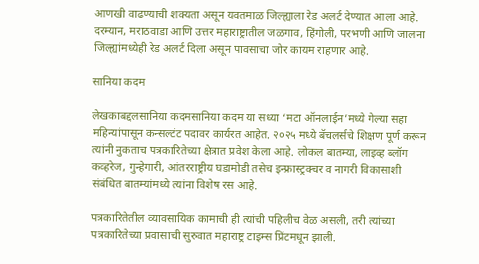आणखी वाढण्याची शक्यता असून यवतमाळ जिल्ह्याला रेड अलर्ट देण्यात आला आहे. दरम्यान, मराठवाडा आणि उत्तर महाराष्ट्रातील जळगाव, हिंगोली, परभणी आणि जालना जिल्ह्यांमध्येही रेड अलर्ट दिला असून पावसाचा जोर कायम राहणार आहे.

सानिया कदम

लेखकाबद्दलसानिया कदमसानिया कदम या सध्या ‘मटा ऑनलाईन’मध्ये गेल्या सहा महिन्यांपासून कन्सल्टंट पदावर कार्यरत आहेत. २०२५ मध्ये बॅचलर्सचे शिक्षण पूर्ण करून त्यांनी नुकताच पत्रकारितेच्या क्षेत्रात प्रवेश केला आहे. लोकल बातम्या, लाइव्ह ब्लॉग कव्हरेज, गुन्हेगारी, आंतरराष्ट्रीय घडामोडी तसेच इन्फ्रास्ट्रक्चर व नागरी विकासाशी संबंधित बातम्यांमध्ये त्यांना विशेष रस आहे.

पत्रकारितेतील व्यावसायिक कामाची ही त्यांची पहिलीच वेळ असली, तरी त्यांच्या पत्रकारितेच्या प्रवासाची सुरुवात महाराष्ट्र टाइम्स प्रिंटमधून झाली.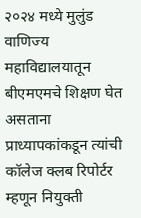२०२४ मध्ये मुलुंड वाणिज्य महाविद्यालयातून बीएमएमचे शिक्षण घेत असताना प्राध्यापकांकडून त्यांची कॉलेज क्लब रिपोर्टर म्हणून नियुक्ती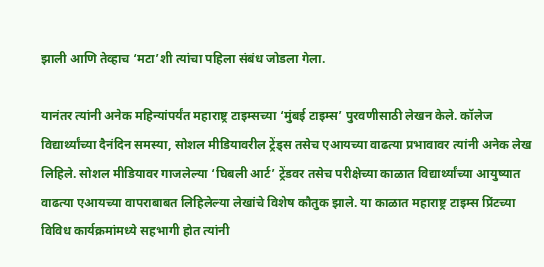झाली आणि तेव्हाच ‘मटा’शी त्यांचा पहिला संबंध जोडला गेला.

यानंतर त्यांनी अनेक महिन्यांपर्यंत महाराष्ट्र टाइम्सच्या ‘मुंबई टाइम्स’ पुरवणीसाठी लेखन केले. कॉलेज विद्यार्थ्यांच्या दैनंदिन समस्या, सोशल मीडियावरील ट्रेंड्स तसेच एआयच्या वाढत्या प्रभावावर त्यांनी अनेक लेख लिहिले. सोशल मीडियावर गाजलेल्या ‘घिबली आर्ट’ ट्रेंडवर तसेच परीक्षेच्या काळात विद्यार्थ्यांच्या आयुष्यात वाढत्या एआयच्या वापराबाबत लिहिलेल्या लेखांचे विशेष कौतुक झाले. या काळात महाराष्ट्र टाइम्स प्रिंटच्या विविध कार्यक्रमांमध्ये सहभागी होत त्यांनी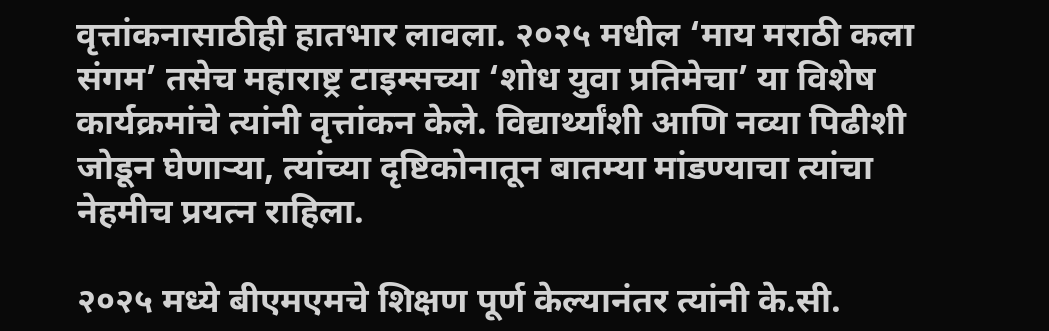वृत्तांकनासाठीही हातभार लावला. २०२५ मधील ‘माय मराठी कला संगम’ तसेच महाराष्ट्र टाइम्सच्या ‘शोध युवा प्रतिमेचा’ या विशेष कार्यक्रमांचे त्यांनी वृत्तांकन केले. विद्यार्थ्यांशी आणि नव्या पिढीशी जोडून घेणाऱ्या, त्यांच्या दृष्टिकोनातून बातम्या मांडण्याचा त्यांचा नेहमीच प्रयत्न राहिला.

२०२५ मध्ये बीएमएमचे शिक्षण पूर्ण केल्यानंतर त्यांनी के.सी.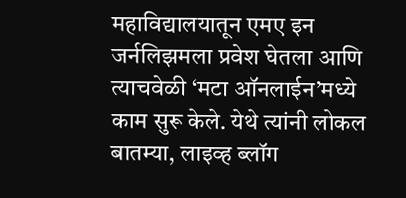महाविद्यालयातून एमए इन जर्नलिझमला प्रवेश घेतला आणि त्याचवेळी ‘मटा ऑनलाईन’मध्ये काम सुरू केले. येथे त्यांनी लोकल बातम्या, लाइव्ह ब्लॉग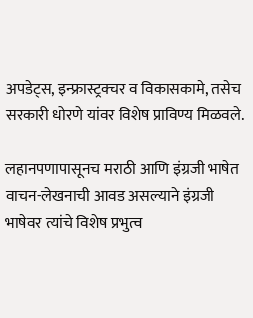अपडेट्स, इन्फ्रास्ट्रक्चर व विकासकामे, तसेच सरकारी धोरणे यांवर विशेष प्राविण्य मिळवले.

लहानपणापासूनच मराठी आणि इंग्रजी भाषेत वाचन-लेखनाची आवड असल्याने इंग्रजी भाषेवर त्यांचे विशेष प्रभुत्व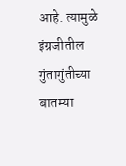आहे. त्यामुळे इंग्रजीतील गुंतागुंतीच्या बातम्या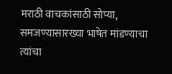मराठी वाचकांसाठी सोप्या, समजण्यासारख्या भाषेत मांडण्याचा त्यांचा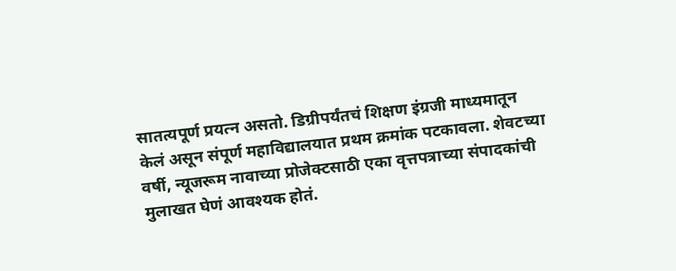सातत्यपूर्ण प्रयत्न असतो. डिग्रीपर्यंतचं शिक्षण इंग्रजी माध्यमातून केलं असून संपूर्ण महाविद्यालयात प्रथम क्रमांक पटकावला. शेवटच्या वर्षी, न्यूजरूम नावाच्या प्रोजेक्टसाठी एका वृत्तपत्राच्या संपादकांची मुलाखत घेणं आवश्यक होतं.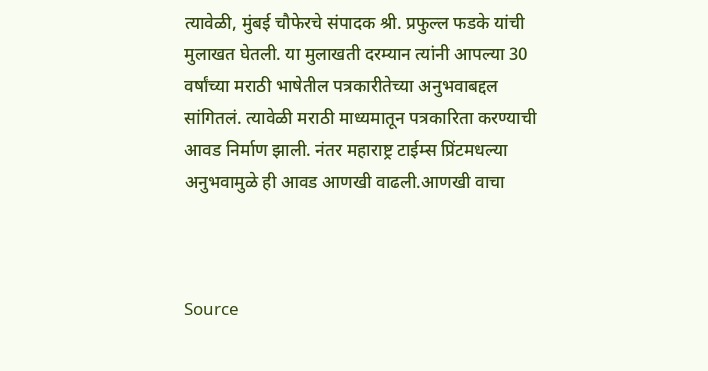त्यावेळी, मुंबई चौफेरचे संपादक श्री. प्रफुल्ल फडके यांची मुलाखत घेतली. या मुलाखती दरम्यान त्यांनी आपल्या 30 वर्षांच्या मराठी भाषेतील पत्रकारीतेच्या अनुभवाबद्दल सांगितलं. त्यावेळी मराठी माध्यमातून पत्रकारिता करण्याची आवड निर्माण झाली. नंतर महाराष्ट्र टाईम्स प्रिंटमधल्या अनुभवामुळे ही आवड आणखी वाढली.आणखी वाचा



Source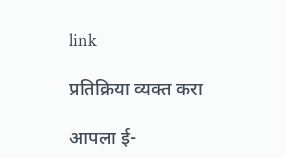link

प्रतिक्रिया व्यक्त करा

आपला ई-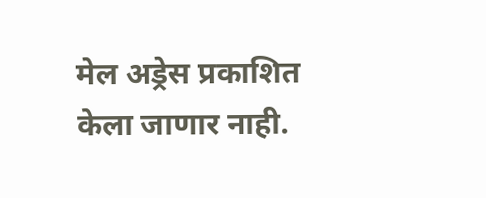मेल अड्रेस प्रकाशित केला जाणार नाही.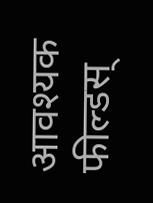आवश्यक फील्डस्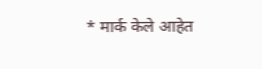* मार्क केले आहेत